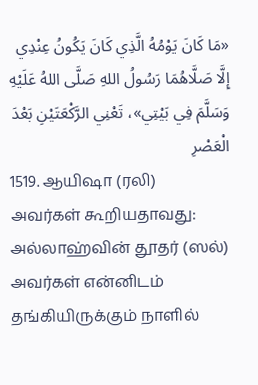«مَا كَانَ يَوْمُهُ الَّذِي كَانَ يَكُونُ عِنْدِي إِلَّا صَلَّاهُمَا رَسُولُ اللهِ صَلَّى اللهُ عَلَيْهِ وَسَلَّمَ فِي بَيْتِي»، تَعْنِي الرَّكْعَتَيْنِ بَعْدَ الْعَصْرِ
1519. ஆயிஷா (ரலி) அவர்கள் கூறியதாவது:
அல்லாஹ்வின் தூதர் (ஸல்) அவர்கள் என்னிடம் தங்கியிருக்கும் நாளில்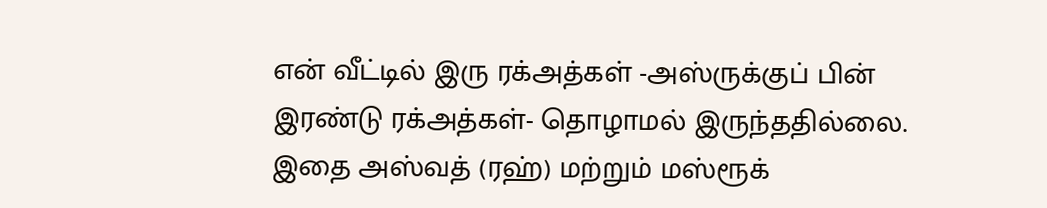என் வீட்டில் இரு ரக்அத்கள் -அஸ்ருக்குப் பின் இரண்டு ரக்அத்கள்- தொழாமல் இருந்ததில்லை.
இதை அஸ்வத் (ரஹ்) மற்றும் மஸ்ரூக்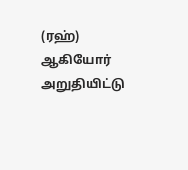(ரஹ்) ஆகியோர் அறுதியிட்டு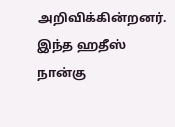அறிவிக்கின்றனர்.
இந்த ஹதீஸ் நான்கு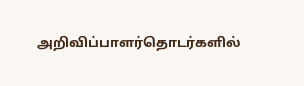அறிவிப்பாளர்தொடர்களில்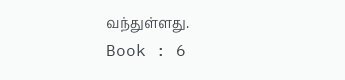வந்துள்ளது.
Book : 6